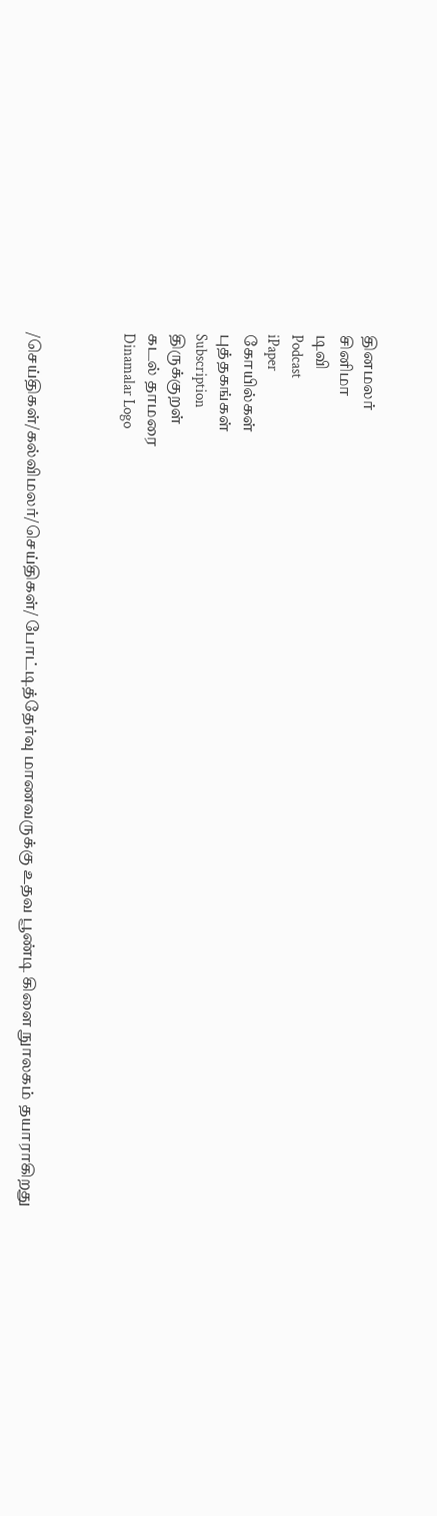தினமலர்
சினிமா
டிவி
Podcast
iPaper
கோயில்கள்
புத்தகங்கள்
Subscription
திருக்குறள்
கடல் தாமரை
Dinamalar Logo



/செய்திகள்/கல்விமலர்/செய்திகள்/ போட்டித்தேர்வு மாணவருக்கு உதவ பூண்டி கிளை நுாலகம் தயாராகிறது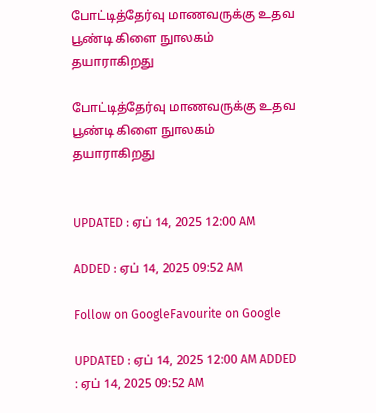போட்டித்தேர்வு மாணவருக்கு உதவ பூண்டி கிளை நுாலகம் தயாராகிறது

போட்டித்தேர்வு மாணவருக்கு உதவ பூண்டி கிளை நுாலகம் தயாராகிறது


UPDATED : ஏப் 14, 2025 12:00 AM

ADDED : ஏப் 14, 2025 09:52 AM

Follow on GoogleFavourite on Google

UPDATED : ஏப் 14, 2025 12:00 AM ADDED : ஏப் 14, 2025 09:52 AM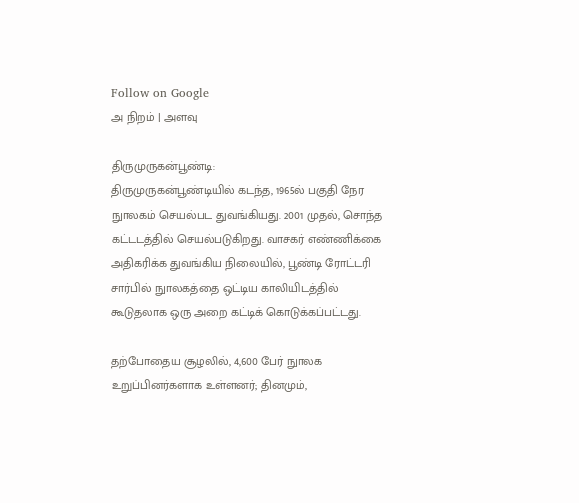Follow on Google
அ நிறம் | அளவு

திருமுருகன்பூண்டி:
திருமுருகன்பூண்டியில் கடந்த, 1965ல் பகுதி நேர நுாலகம் செயல்பட துவங்கியது. 2001 முதல், சொந்த கட்டடத்தில் செயல்படுகிறது. வாசகர் எண்ணிக்கை அதிகரிக்க துவங்கிய நிலையில், பூண்டி ரோட்டரி சார்பில் நுாலகத்தை ஒட்டிய காலியிடத்தில் கூடுதலாக ஒரு அறை கட்டிக் கொடுக்கப்பட்டது.

தற்போதைய சூழலில், 4,600 பேர் நுாலக உறுப்பினர்களாக உள்ளனர்; தினமும்,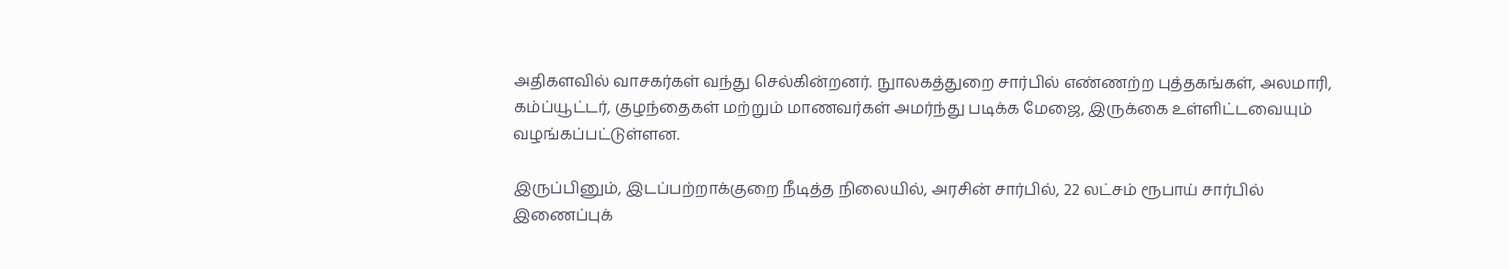அதிகளவில் வாசகர்கள் வந்து செல்கின்றனர். நுாலகத்துறை சார்பில் எண்ணற்ற புத்தகங்கள், அலமாரி, கம்ப்யூட்டர், குழந்தைகள் மற்றும் மாணவர்கள் அமர்ந்து படிக்க மேஜை, இருக்கை உள்ளிட்டவையும் வழங்கப்பட்டுள்ளன.

இருப்பினும், இடப்பற்றாக்குறை நீடித்த நிலையில், அரசின் சார்பில், 22 லட்சம் ரூபாய் சார்பில் இணைப்புக்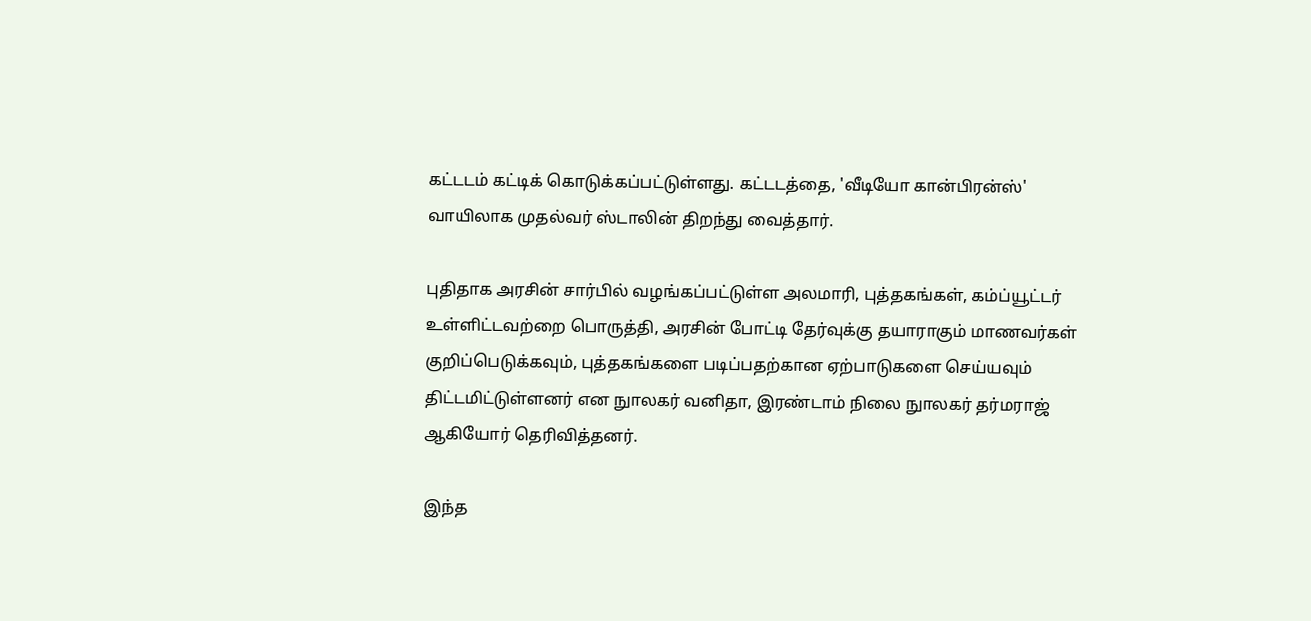கட்டடம் கட்டிக் கொடுக்கப்பட்டுள்ளது. கட்டடத்தை, 'வீடியோ கான்பிரன்ஸ்' வாயிலாக முதல்வர் ஸ்டாலின் திறந்து வைத்தார்.

புதிதாக அரசின் சார்பில் வழங்கப்பட்டுள்ள அலமாரி, புத்தகங்கள், கம்ப்யூட்டர் உள்ளிட்டவற்றை பொருத்தி, அரசின் போட்டி தேர்வுக்கு தயாராகும் மாணவர்கள் குறிப்பெடுக்கவும், புத்தகங்களை படிப்பதற்கான ஏற்பாடுகளை செய்யவும் திட்டமிட்டுள்ளனர் என நுாலகர் வனிதா, இரண்டாம் நிலை நுாலகர் தர்மராஜ் ஆகியோர் தெரிவித்தனர்.

இந்த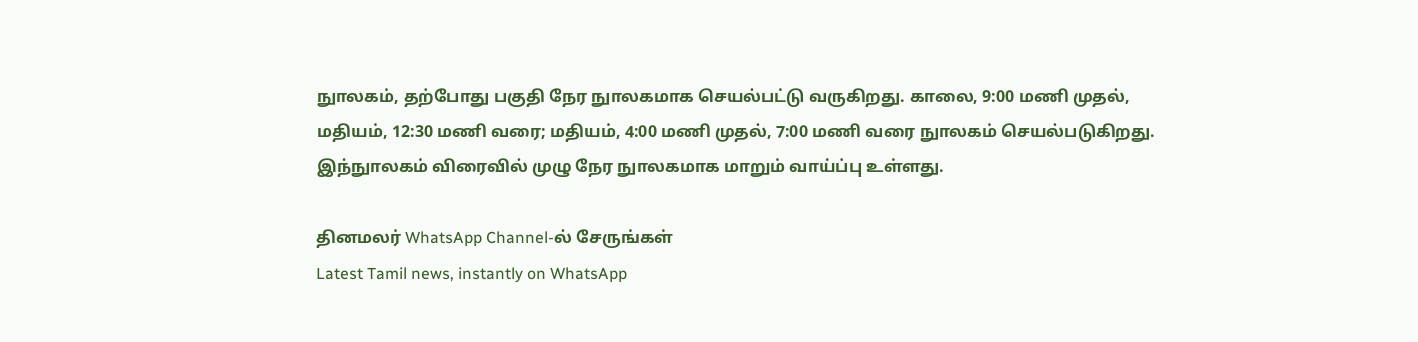நுாலகம், தற்போது பகுதி நேர நுாலகமாக செயல்பட்டு வருகிறது. காலை, 9:00 மணி முதல், மதியம், 12:30 மணி வரை; மதியம், 4:00 மணி முதல், 7:00 மணி வரை நுாலகம் செயல்படுகிறது. இந்நுாலகம் விரைவில் முழு நேர நுாலகமாக மாறும் வாய்ப்பு உள்ளது.

தினமலர் WhatsApp Channel-ல் சேருங்கள்
Latest Tamil news, instantly on WhatsApp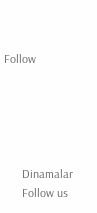Follow





      Dinamalar
      Follow us